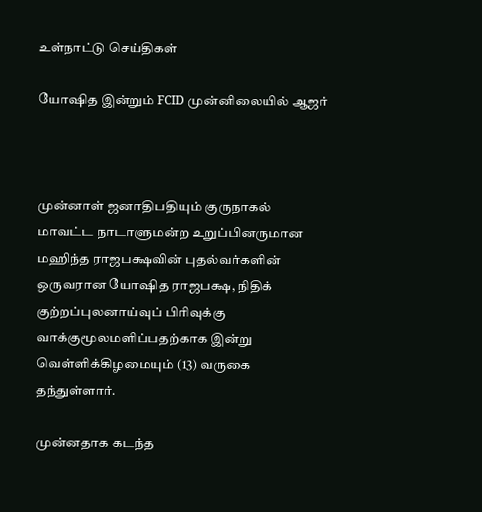உள்நாட்டு செய்திகள்

யோஷித இன்றும் FCID முன்னிலையில் ஆஜர்



முன்னாள் ஜனாதிபதியும் குருநாகல் மாவட்ட நாடாளுமன்ற உறுப்பினருமான மஹிந்த ராஜபக்ஷவின் புதல்வர்களின் ஒருவரான யோஷித ராஜபக்ஷ, நிதிக் குற்றப்புலனாய்வுப் பிரிவுக்கு வாக்குமூலமளிப்பதற்காக இன்று வெள்ளிக்கிழமையும் (13) வருகை தந்துள்ளார்.

முன்னதாக கடந்த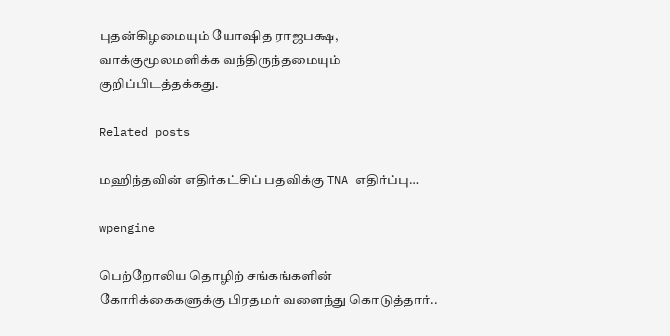புதன்கிழமையும் யோஷித ராஜபக்ஷ, வாக்குமூலமளிக்க வந்திருந்தமையும் குறிப்பிடத்தக்கது.

Related posts

மஹிந்தவின் எதிர்கட்சிப் பதவிக்கு TNA எதிர்ப்பு…

wpengine

பெற்றோலிய தொழிற் சங்கங்களின் கோரிக்கைகளுக்கு பிரதமர் வளைந்து கொடுத்தார்..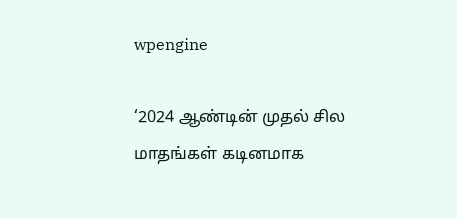wpengine

‘2024 ஆண்டின் முதல் சில மாதங்கள் கடினமாக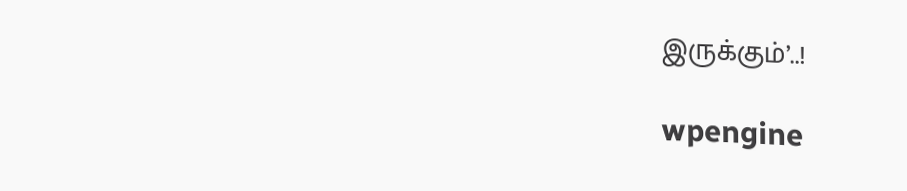இருக்கும்’..!

wpengine